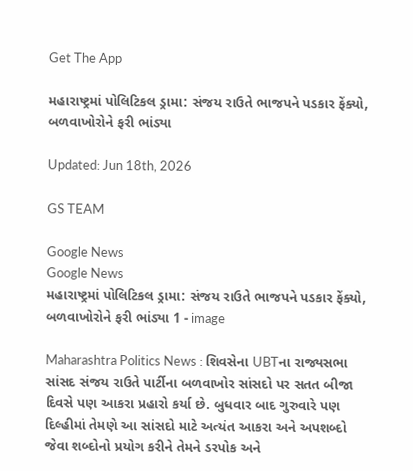Get The App

મહારાષ્ટ્રમાં પોલિટિકલ ડ્રામા: સંજય રાઉતે ભાજપને પડકાર ફેંક્યો, બળવાખોરોને ફરી ભાંડ્યા

Updated: Jun 18th, 2026

GS TEAM

Google News
Google News
મહારાષ્ટ્રમાં પોલિટિકલ ડ્રામા: સંજય રાઉતે ભાજપને પડકાર ફેંક્યો, બળવાખોરોને ફરી ભાંડ્યા 1 - image

Maharashtra Politics News : શિવસેના UBTના રાજ્યસભા સાંસદ સંજય રાઉતે પાર્ટીના બળવાખોર સાંસદો પર સતત બીજા દિવસે પણ આકરા પ્રહારો કર્યા છે. બુધવાર બાદ ગુરુવારે પણ દિલ્હીમાં તેમણે આ સાંસદો માટે અત્યંત આકરા અને અપશબ્દો જેવા શબ્દોનો પ્રયોગ કરીને તેમને ડરપોક અને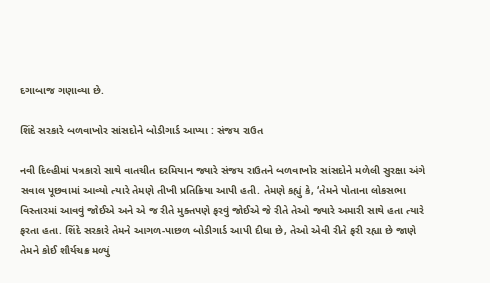દગાબાજ ગણાવ્યા છે.

શિંદે સરકારે બળવાખોર સાંસદોને બોડીગાર્ડ આપ્યા : સંજય રાઉત

નવી દિલ્હીમાં પત્રકારો સાથે વાતચીત દરમિયાન જ્યારે સંજય રાઉતને બળવાખોર સાંસદોને મળેલી સુરક્ષા અંગે સવાલ પૂછવામાં આવ્યો ત્યારે તેમણે તીખી પ્રતિક્રિયા આપી હતી. તેમણે કહ્યું કે, ‘તેમને પોતાના લોકસભા વિસ્તારમાં આવવું જોઈએ અને એ જ રીતે મુક્તપણે ફરવું જોઈએ જે રીતે તેઓ જ્યારે અમારી સાથે હતા ત્યારે ફરતા હતા. શિંદે સરકારે તેમને આગળ-પાછળ બોડીગાર્ડ આપી દીધા છે, તેઓ એવી રીતે ફરી રહ્યા છે જાણે તેમને કોઈ શૌર્યચક્ર મળ્યું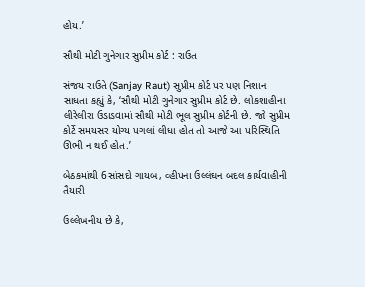હોય.’

સૌથી મોટી ગુનેગાર સુપ્રીમ કોર્ટ : રાઉત

સંજય રાઉતે (Sanjay Raut) સુપ્રીમ કોર્ટ પર પણ નિશાન સાધતા કહ્યું કે, ‘સૌથી મોટી ગુનેગાર સુપ્રીમ કોર્ટ છે. લોકશાહીના લીરેલીરા ઉડાડવામાં સૌથી મોટી ભૂલ સુપ્રીમ કોર્ટની છે. જો સુપ્રીમ કોર્ટે સમયસર યોગ્ય પગલાં લીધા હોત તો આજે આ પરિસ્થિતિ ઊભી ન થઈ હોત.’

બેઠકમાંથી 6સાંસદો ગાયબ, વ્હીપના ઉલ્લંઘન બદલ કાર્યવાહીની તૈયારી

ઉલ્લેખનીય છે કે,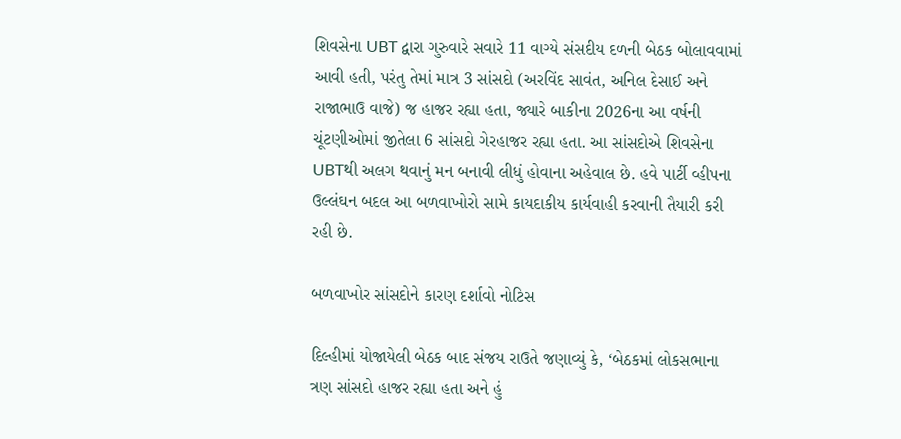શિવસેના UBT દ્વારા ગુરુવારે સવારે 11 વાગ્યે સંસદીય દળની બેઠક બોલાવવામાં આવી હતી, પરંતુ તેમાં માત્ર 3 સાંસદો (અરવિંદ સાવંત, અનિલ દેસાઈ અને રાજાભાઉ વાજે) જ હાજર રહ્યા હતા, જ્યારે બાકીના 2026ના આ વર્ષની ચૂંટણીઓમાં જીતેલા 6 સાંસદો ગેરહાજર રહ્યા હતા. આ સાંસદોએ શિવસેના UBTથી અલગ થવાનું મન બનાવી લીધું હોવાના અહેવાલ છે. હવે પાર્ટી વ્હીપના ઉલ્લંઘન બદલ આ બળવાખોરો સામે કાયદાકીય કાર્યવાહી કરવાની તૈયારી કરી રહી છે.

બળવાખોર સાંસદોને કારણ દર્શાવો નોટિસ

દિલ્હીમાં યોજાયેલી બેઠક બાદ સંજય રાઉતે જણાવ્યું કે, ‘બેઠકમાં લોકસભાના ત્રણ સાંસદો હાજર રહ્યા હતા અને હું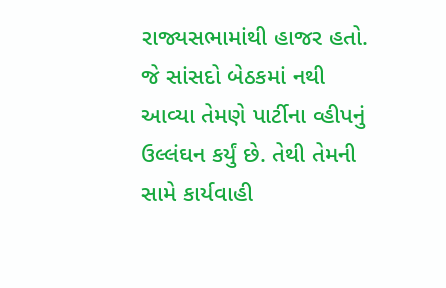રાજ્યસભામાંથી હાજર હતો. જે સાંસદો બેઠકમાં નથી આવ્યા તેમણે પાર્ટીના વ્હીપનું ઉલ્લંઘન કર્યું છે. તેથી તેમની સામે કાર્યવાહી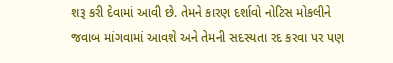શરૂ કરી દેવામાં આવી છે. તેમને કારણ દર્શાવો નોટિસ મોકલીને જવાબ માંગવામાં આવશે અને તેમની સદસ્યતા રદ કરવા પર પણ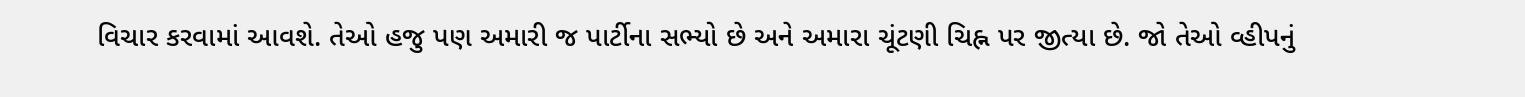વિચાર કરવામાં આવશે. તેઓ હજુ પણ અમારી જ પાર્ટીના સભ્યો છે અને અમારા ચૂંટણી ચિહ્ન પર જીત્યા છે. જો તેઓ વ્હીપનું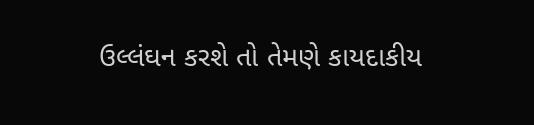ઉલ્લંઘન કરશે તો તેમણે કાયદાકીય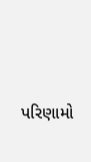પરિણામો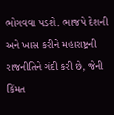ભોગવવા પડશે. ભાજપે દેશની અને ખાસ કરીને મહારાષ્ટ્રની રાજનીતિને ગંદી કરી છે, જેની કિંમત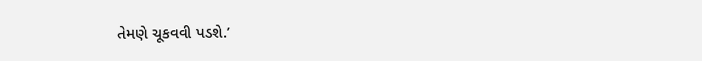તેમણે ચૂકવવી પડશે.’